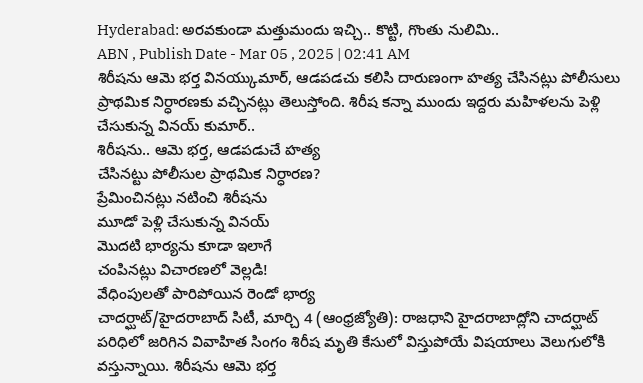Hyderabad: అరవకుండా మత్తుమందు ఇచ్చి.. కొట్టి, గొంతు నులిమి..
ABN , Publish Date - Mar 05 , 2025 | 02:41 AM
శిరీషను ఆమె భర్త వినయ్కుమార్, ఆడపడచు కలిసి దారుణంగా హత్య చేసినట్లు పోలీసులు ప్రాథమిక నిర్ధారణకు వచ్చినట్లు తెలుస్తోంది. శిరీష కన్నా ముందు ఇద్దరు మహిళలను పెళ్లి చేసుకున్న వినయ్ కుమార్..
శిరీషను.. ఆమె భర్త, ఆడపడుచే హత్య
చేసినట్టు పోలీసుల ప్రాథమిక నిర్ధారణ?
ప్రేమించినట్లు నటించి శిరీషను
మూడో పెళ్లి చేసుకున్న వినయ్
మొదటి భార్యను కూడా ఇలాగే
చంపినట్లు విచారణలో వెల్లడి!
వేధింపులతో పారిపోయిన రెండో భార్య
చాదర్ఘాట్/హైదరాబాద్ సిటీ, మార్చి 4 (ఆంధ్రజ్యోతి): రాజధాని హైదరాబాద్లోని చాదర్ఘాట్ పరిధిలో జరిగిన వివాహిత సింగం శిరీష మృతి కేసులో విస్తుపోయే విషయాలు వెలుగులోకి వస్తున్నాయి. శిరీషను ఆమె భర్త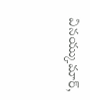వినయ్కుమార్,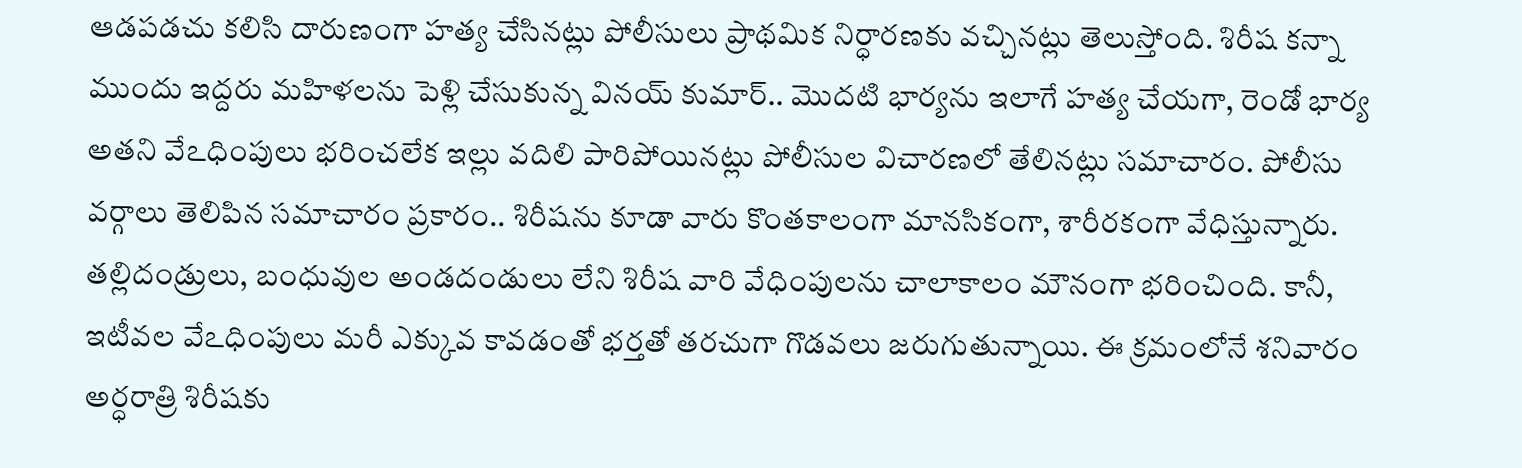ఆడపడచు కలిసి దారుణంగా హత్య చేసినట్లు పోలీసులు ప్రాథమిక నిర్ధారణకు వచ్చినట్లు తెలుస్తోంది. శిరీష కన్నా ముందు ఇద్దరు మహిళలను పెళ్లి చేసుకున్న వినయ్ కుమార్.. మొదటి భార్యను ఇలాగే హత్య చేయగా, రెండో భార్య అతని వేఽధింపులు భరించలేక ఇల్లు వదిలి పారిపోయినట్లు పోలీసుల విచారణలో తేలినట్లు సమాచారం. పోలీసు వర్గాలు తెలిపిన సమాచారం ప్రకారం.. శిరీషను కూడా వారు కొంతకాలంగా మానసికంగా, శారీరకంగా వేధిస్తున్నారు. తల్లిదండ్రులు, బంధువుల అండదండులు లేని శిరీష వారి వేధింపులను చాలాకాలం మౌనంగా భరించింది. కానీ, ఇటీవల వేఽధింపులు మరీ ఎక్కువ కావడంతో భర్తతో తరచుగా గొడవలు జరుగుతున్నాయి. ఈ క్రమంలోనే శనివారం అర్ధరాత్రి శిరీషకు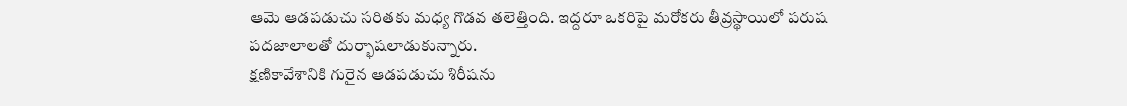ఆమె ఆడపడుచు సరితకు మధ్య గొడవ తలెత్తింది. ఇద్దరూ ఒకరిపై మరోకరు తీవ్రస్థాయిలో పరుష పదజాలాలతో దుర్భాషలాడుకున్నారు.
క్షణికావేశానికి గురైన ఆడపడుచు శిరీషను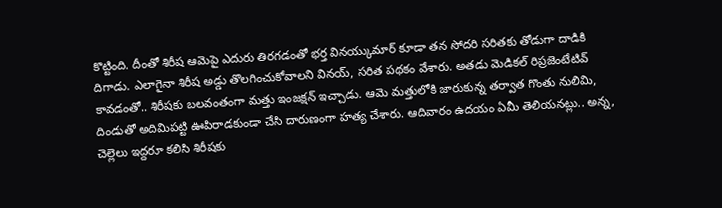కొట్టింది. దీంతో శిరీష ఆమెపై ఎదురు తిరగడంతో భర్త వినయ్కుమార్ కూడా తన సోదరి సరితకు తోడుగా దాడికి దిగాడు. ఎలాగైనా శిరీష అడ్డు తొలగించుకోవాలని వినయ్, సరిత పథకం వేశారు. అతడు మెడికల్ రిప్రజెంటేటివ్ కావడంతో.. శిరీషకు బలవంతంగా మత్తు ఇంజక్షన్ ఇచ్చాడు. ఆమె మత్తులోకి జారుకున్న తర్వాత గొంతు నులిమి, దిండుతో అదిమిపట్టి ఊపిరాడకుండా చేసి దారుణంగా హత్య చేశారు. ఆదివారం ఉదయం ఏమీ తెలియనట్లు.. అన్న, చెల్లెలు ఇద్దరూ కలిసి శిరీషకు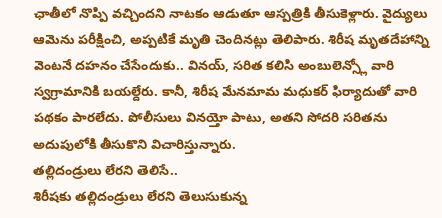ఛాతీలో నొప్పి వచ్చిందని నాటకం ఆడుతూ ఆస్పత్రికి తీసుకెళ్లారు. వైద్యులు ఆమెను పరీక్షించి, అప్పటికే మృతి చెందినట్లు తెలిపారు. శిరీష మృతదేహాన్ని వెంటనే దహనం చేసేందుకు.. వినయ్, సరిత కలిసి అంబులెన్స్లో వారి స్వగ్రామానికి బయల్దేరు. కానీ, శిరీష మేనమామ మధుకర్ ఫిర్యాదుతో వారి పథకం పారలేదు. పోలీసులు వినయ్తో పాటు, అతని సోదరి సరితను అదుపులోకి తీసుకొని విచారిస్తున్నారు.
తల్లిదండ్రులు లేరని తెలిసే..
శిరీషకు తల్లిదండ్రులు లేరని తెలుసుకున్న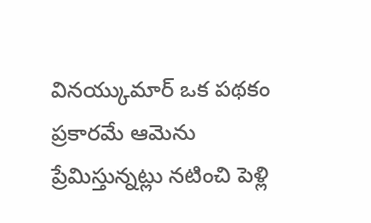వినయ్కుమార్ ఒక పథకం ప్రకారమే ఆమెను ప్రేమిస్తున్నట్లు నటించి పెళ్లి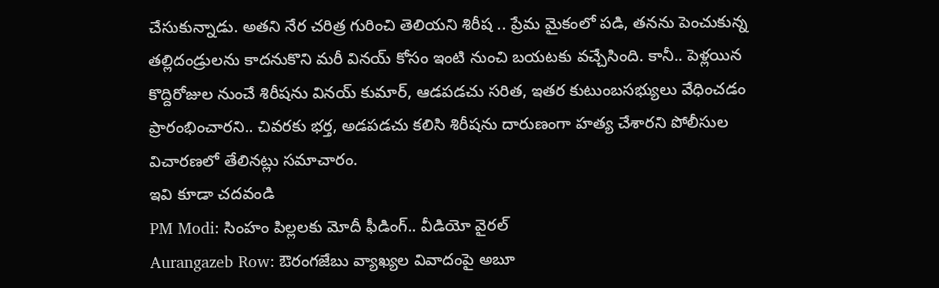చేసుకున్నాడు. అతని నేర చరిత్ర గురించి తెలియని శిరీష .. ప్రేమ మైకంలో పడి, తనను పెంచుకున్న తల్లిదండ్రులను కాదనుకొని మరీ వినయ్ కోసం ఇంటి నుంచి బయటకు వచ్చేసింది. కానీ.. పెళ్లయిన కొద్దిరోజుల నుంచే శిరీషను వినయ్ కుమార్, ఆడపడచు సరిత, ఇతర కుటుంబసభ్యులు వేధించడం ప్రారంభించారని.. చివరకు భర్త, అడపడచు కలిసి శిరీషను దారుణంగా హత్య చేశారని పోలీసుల విచారణలో తేలినట్లు సమాచారం.
ఇవి కూడా చదవండి
PM Modi: సింహం పిల్లలకు మోదీ ఫీడింగ్.. వీడియో వైరల్
Aurangazeb Row: ఔరంగజేబు వ్యాఖ్యల వివాదంపై అబూ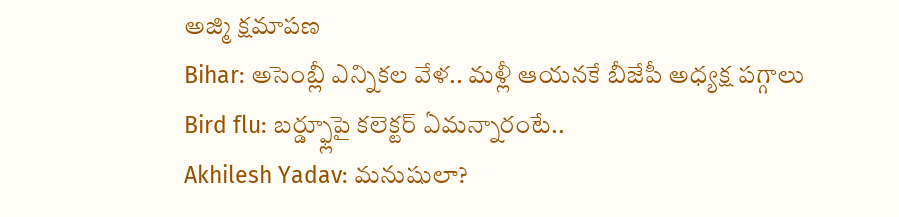అజ్మి క్షమాపణ
Bihar: అసెంబ్లీ ఎన్నికల వేళ.. మళ్లీ ఆయనకే బీజేపీ అధ్యక్ష పగ్గాలు
Bird flu: బర్డ్ఫ్లూపై కలెక్టర్ ఏమన్నారంటే..
Akhilesh Yadav: మనుషులా?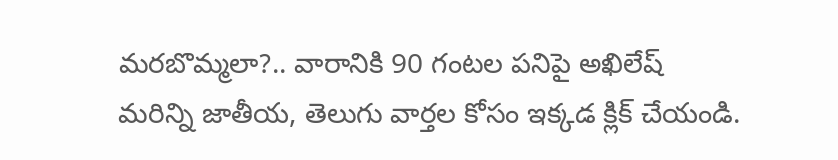మరబొమ్మలా?.. వారానికి 90 గంటల పనిపై అఖిలేష్
మరిన్ని జాతీయ, తెలుగు వార్తల కోసం ఇక్కడ క్లిక్ చేయండి.